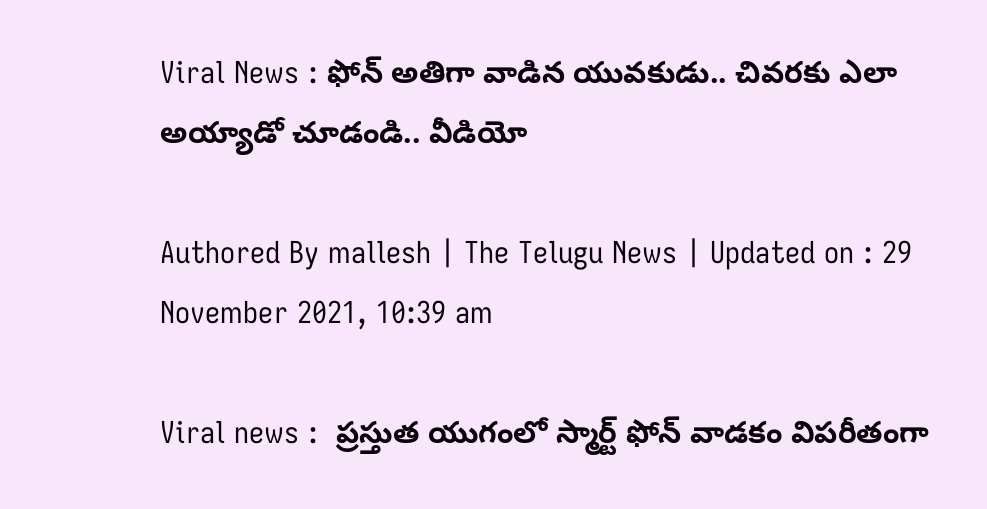Viral News : ఫోన్ అతిగా వాడిన యువ‌కుడు.. చివ‌ర‌కు ఎలా అయ్యాడో చూడండి.. వీడియో

Authored By mallesh | The Telugu News | Updated on : 29 November 2021, 10:39 am

Viral news :  ప్రస్తుత యుగంలో స్మార్ట్ ఫోన్ వాడకం విపరీతంగా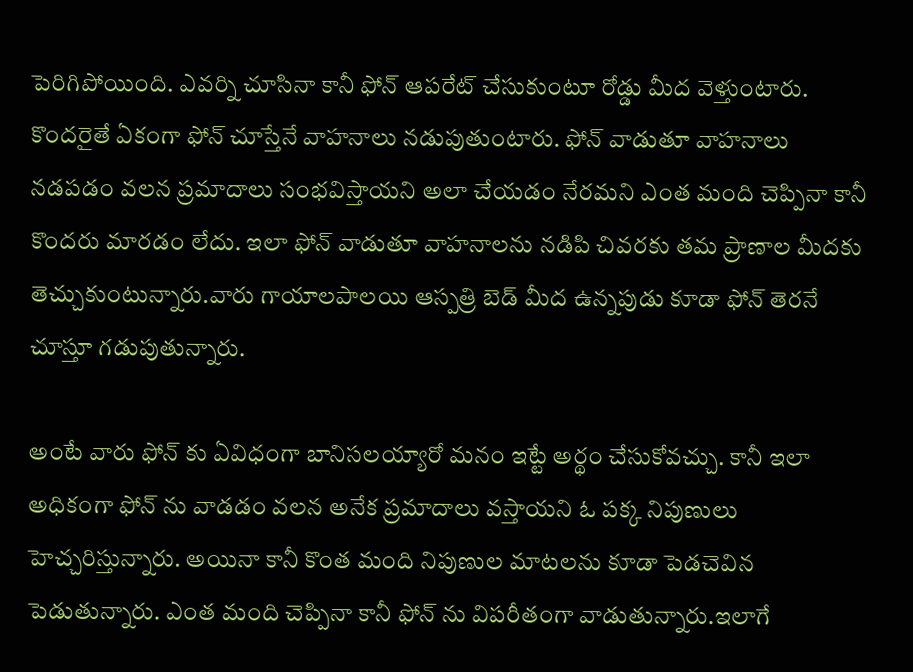పెరిగిపోయింది. ఎవర్ని చూసినా కానీ ఫోన్ ఆపరేట్ చేసుకుంటూ రోడ్డు మీద వెళ్తుంటారు. కొందరైతే ఏకంగా ఫోన్ చూస్తేనే వాహనాలు నడుపుతుంటారు. ఫోన్ వాడుతూ వాహనాలు నడపడం వలన ప్రమాదాలు సంభవిస్తాయని అలా చేయడం నేరమని ఎంత మంది చెప్పినా కానీ కొందరు మారడం లేదు. ఇలా ఫోన్ వాడుతూ వాహనాలను నడిపి చివరకు తమ ప్రాణాల మీదకు తెచ్చుకుంటున్నారు.వారు గాయాలపాలయి ఆస్పత్రి బెడ్ మీద ఉన్నపుడు కూడా ఫోన్ తెరనే చూస్తూ గడుపుతున్నారు.

అంటే వారు ఫోన్ కు ఏవిధంగా బానిసలయ్యారో మనం ఇట్టే అర్థం చేసుకోవచ్చు. కానీ ఇలా అధికంగా ఫోన్ ను వాడడం వలన అనేక ప్రమాదాలు వస్తాయని ఓ పక్క నిపుణులు హెచ్చరిస్తున్నారు. అయినా కానీ కొంత మంది నిపుణుల మాటలను కూడా పెడచెవిన పెడుతున్నారు. ఎంత మంది చెప్పినా కానీ ఫోన్ ను విపరీతంగా వాడుతున్నారు.ఇలాగే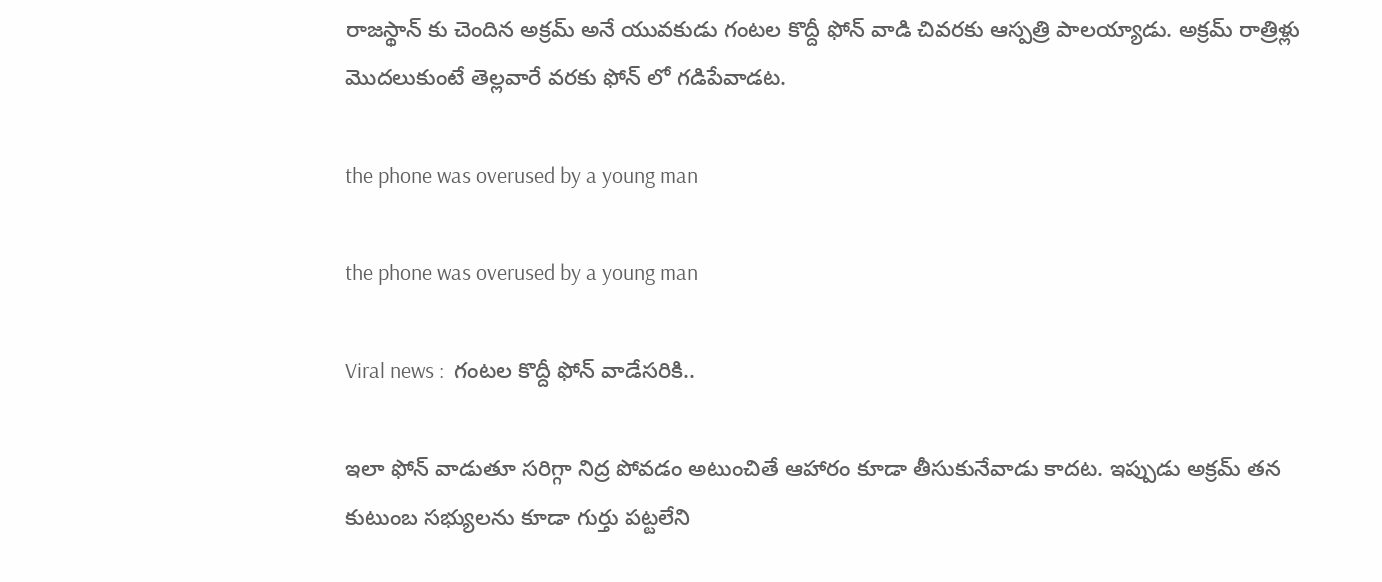రాజస్థాన్ కు చెందిన అక్రమ్ అనే యువకుడు గంటల కొద్దీ ఫోన్ వాడి చివరకు ఆస్పత్రి పాలయ్యాడు. అక్రమ్ రాత్రిళ్లు మొదలుకుంటే తెల్లవారే వరకు ఫోన్ లో గడిపేవాడట.

the phone was overused by a young man

the phone was overused by a young man

Viral news :  గంట‌ల కొద్దీ ఫోన్ వాడేసరికి..

ఇలా ఫోన్ వాడుతూ సరిగ్గా నిద్ర పోవడం అటుంచితే ఆహారం కూడా తీసుకునేవాడు కాదట. ఇప్పుడు అక్రమ్ తన కుటుంబ సభ్యులను కూడా గుర్తు పట్టలేని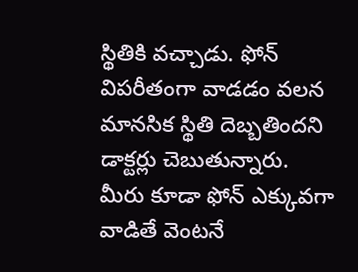స్థితికి వచ్చాడు. ఫోన్ విపరీతంగా వాడడం వలన మానసిక స్థితి దెబ్బతిందని డాక్టర్లు చెబుతున్నారు. మీరు కూడా ఫోన్ ఎక్కువగా వాడితే వెంటనే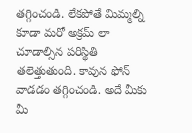తగ్గించండి. లేకపోతే మిమ్మల్ని కూడా మరో అక్రమ్ లా చూడాల్సిన పరిస్థితి తలెత్తుతుంది. కావున ఫోన్ వాడడం తగ్గించండి. అదే మీకు మీ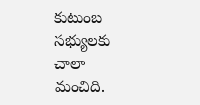కుటుంబ సభ్యులకు చాలా మంచిది.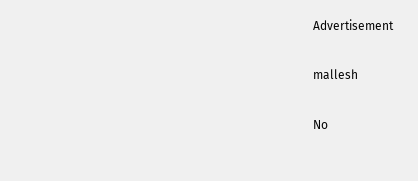Advertisement

mallesh

No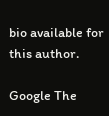bio available for this author.

Google The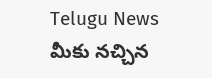Telugu News మీకు నచ్చిన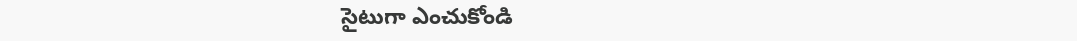సైటుగా ఎంచుకోండి